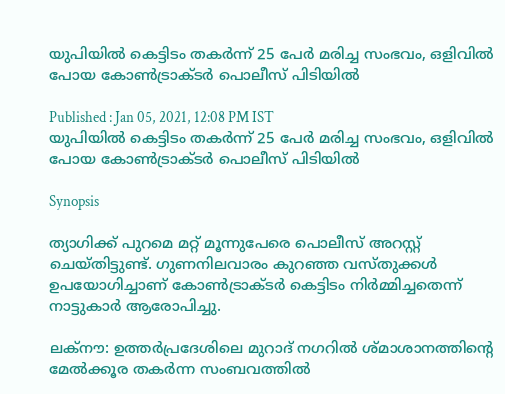യുപിയിൽ കെട്ടിടം തകർന്ന് 25 പേർ മരിച്ച സംഭവം, ഒളിവിൽ പോയ കോൺട്രാക്ടർ പൊലീസ് പിടിയിൽ

Published : Jan 05, 2021, 12:08 PM IST
യുപിയിൽ കെട്ടിടം തകർന്ന് 25 പേർ മരിച്ച സംഭവം, ഒളിവിൽ പോയ കോൺട്രാക്ടർ പൊലീസ് പിടിയിൽ

Synopsis

ത്യാഗിക്ക് പുറമെ മറ്റ് മൂന്നുപേരെ പൊലീസ് അറസ്റ്റ് ചെയ്തിട്ടുണ്ട്. ഗുണനിലവാരം കുറഞ്ഞ വസ്തുക്കൾ ഉപയോഗിച്ചാണ് കോൺട്രാക്ടർ കെട്ടിടം നിർമ്മിച്ചതെന്ന് നാട്ടുകാർ ആരോപിച്ചു.

ലക്നൗ: ഉത്തര്‍പ്രദേശിലെ മുറാദ് നഗറില്‍ ശ്മാശാനത്തിന്‍റെ മേല്‍ക്കൂര തകർന്ന സംബവത്തിൽ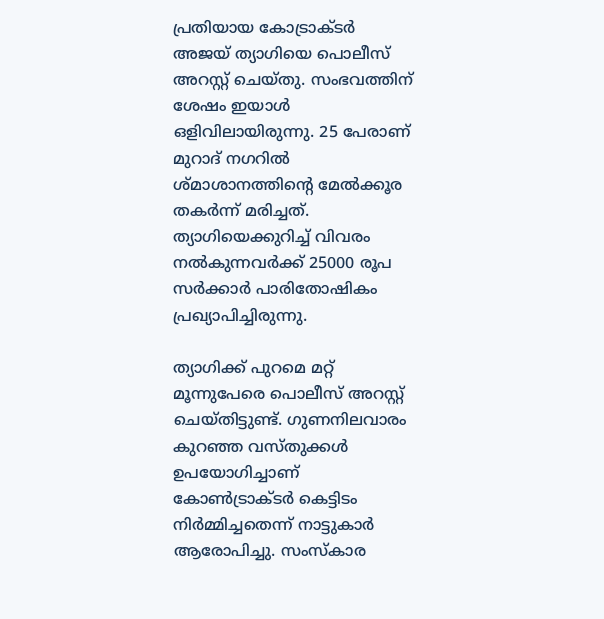പ്രതിയായ കോട്രാക്ടർ അജയ് ത്യാഗിയെ പൊലീസ് അറസ്റ്റ് ചെയ്തു. സംഭവത്തിന് ശേഷം ഇയാൾ ഒളിവിലായിരുന്നു. 25 പേരാണ് മുറാദ് നഗറില്‍ ശ്മാശാനത്തിന്‍റെ മേല്‍ക്കൂര തകർന്ന് മരിച്ചത്. ത്യാഗിയെക്കുറിച്ച് വിവരം നൽകുന്നവർക്ക് 25000 രൂപ സർക്കാർ പാരിതോഷികം പ്രഖ്യാപിച്ചിരുന്നു.

ത്യാഗിക്ക് പുറമെ മറ്റ് മൂന്നുപേരെ പൊലീസ് അറസ്റ്റ് ചെയ്തിട്ടുണ്ട്. ഗുണനിലവാരം കുറഞ്ഞ വസ്തുക്കൾ ഉപയോഗിച്ചാണ് കോൺട്രാക്ടർ കെട്ടിടം നിർമ്മിച്ചതെന്ന് നാട്ടുകാർ ആരോപിച്ചു. സംസ്കാര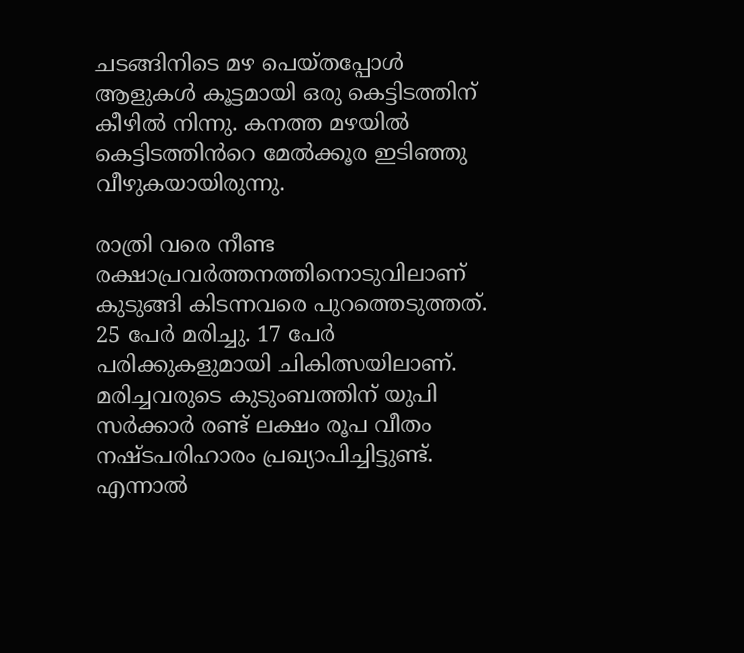ചടങ്ങിനിടെ മഴ പെയ്തപ്പോൾ ആളുകൾ കൂട്ടമായി ഒരു കെട്ടിടത്തിന് കീഴിൽ നിന്നു. കനത്ത മഴയിൽ കെട്ടിടത്തിൻറെ മേൽക്കൂര ഇടിഞ്ഞു വീഴുകയായിരുന്നു.

രാത്രി വരെ നീണ്ട രക്ഷാപ്രവർത്തനത്തിനൊടുവിലാണ് കുടുങ്ങി കിടന്നവരെ പുറത്തെടുത്തത്. 25 പേർ മരിച്ചു. 17 പേർ പരിക്കുകളുമായി ചികിത്സയിലാണ്. മരിച്ചവരുടെ കുടുംബത്തിന് യുപി സർക്കാർ രണ്ട് ലക്ഷം രൂപ വീതം നഷ്ടപരിഹാരം പ്രഖ്യാപിച്ചിട്ടുണ്ട്. എന്നാൽ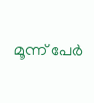മൂന്ന് പേർ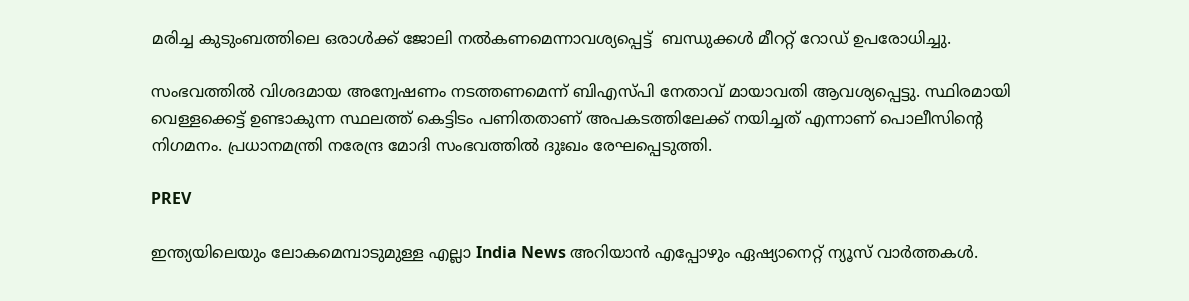മരിച്ച കുടുംബത്തിലെ ഒരാൾക്ക് ജോലി നൽകണമെന്നാവശ്യപ്പെട്ട്  ബന്ധുക്കൾ മീററ്റ് റോഡ് ഉപരോധിച്ചു.

സംഭവത്തിൽ വിശദമായ അന്വേഷണം നടത്തണമെന്ന് ബിഎസ്പി നേതാവ് മായാവതി ആവശ്യപ്പെട്ടു. സ്ഥിരമായി വെള്ളക്കെട്ട് ഉണ്ടാകുന്ന സ്ഥലത്ത് കെട്ടിടം പണിതതാണ് അപകടത്തിലേക്ക് നയിച്ചത് എന്നാണ് പൊലീസിന്റെ നിഗമനം. പ്രധാനമന്ത്രി നരേന്ദ്ര മോദി സംഭവത്തിൽ ദുഃഖം രേഘപ്പെടുത്തി.

PREV

ഇന്ത്യയിലെയും ലോകമെമ്പാടുമുള്ള എല്ലാ India News അറിയാൻ എപ്പോഴും ഏഷ്യാനെറ്റ് ന്യൂസ് വാർത്തകൾ.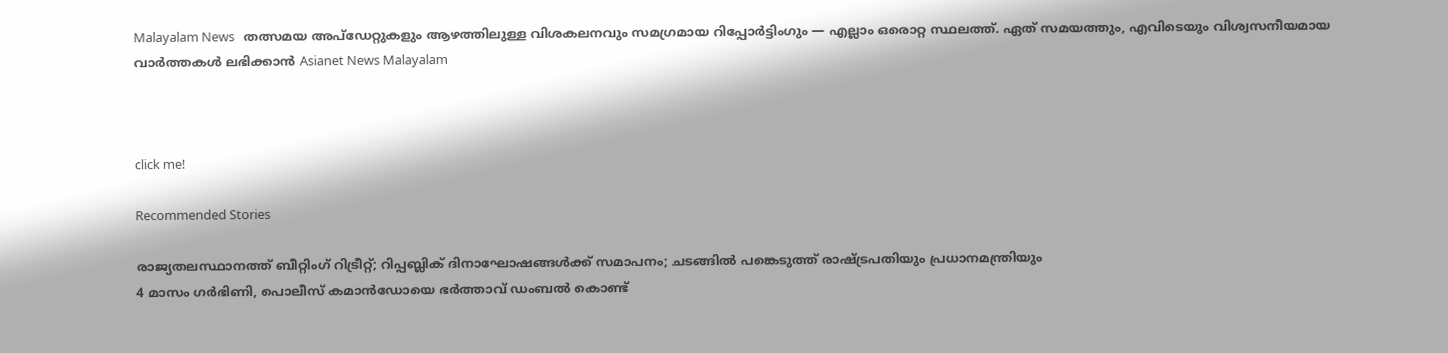Malayalam News   തത്സമയ അപ്‌ഡേറ്റുകളും ആഴത്തിലുള്ള വിശകലനവും സമഗ്രമായ റിപ്പോർട്ടിംഗും — എല്ലാം ഒരൊറ്റ സ്ഥലത്ത്. ഏത് സമയത്തും, എവിടെയും വിശ്വസനീയമായ വാർത്തകൾ ലഭിക്കാൻ Asianet News Malayalam



click me!

Recommended Stories

രാജ്യതലസ്ഥാനത്ത് ബീറ്റിംഗ് റിട്രീറ്റ്; റിപ്പബ്ലിക് ദിനാഘോഷങ്ങൾക്ക് സമാപനം; ചടങ്ങിൽ പങ്കെടുത്ത് രാഷ്ട്രപതിയും പ്രധാനമന്ത്രിയും
4 മാസം ഗർഭിണി, പൊലീസ് കമാൻഡോയെ ഭർത്താവ് ഡംബൽ കൊണ്ട്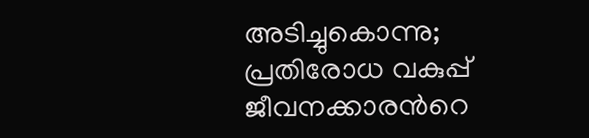അടിച്ചുകൊന്നു; പ്രതിരോധ വകുപ്പ് ജീവനക്കാരന്‍റെ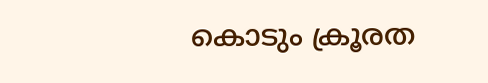കൊടും ക്രൂരത